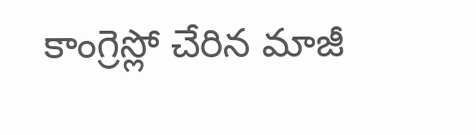కాంగ్రెస్లో చేరిన మాజీ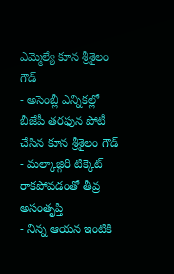ఎమ్మెల్యే కూన శ్రీశైలం గౌడ్
- అసెంబ్లీ ఎన్నికల్లో బీజేపీ తరఫున పోటీ చేసిన కూన శ్రీశైలం గౌడ్
- మల్కాజ్గిరి టిక్కెట్ రాకపోవడంతో తీవ్ర అసంతృప్తి
- నిన్న ఆయన ఇంటికి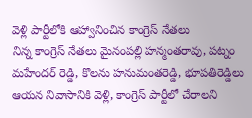వెళ్లి పార్టీలోకి ఆహ్వానించిన కాంగ్రెస్ నేతలు
నిన్న కాంగ్రెస్ నేతలు మైనంపల్లి హన్మంతరావు, పట్నం మహేందర్ రెడ్డి, కొలను హనుమంతరెడ్డి, భూపతిరెడ్డిలు ఆయన నివాసానికి వెళ్లి, కాంగ్రెస్ పార్టీలో చేరాలని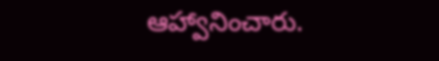ఆహ్వానించారు.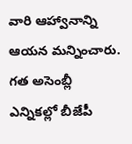వారి ఆహ్వానాన్ని ఆయన మన్నించారు. గత అసెంబ్లీ ఎన్నికల్లో బీజేపీ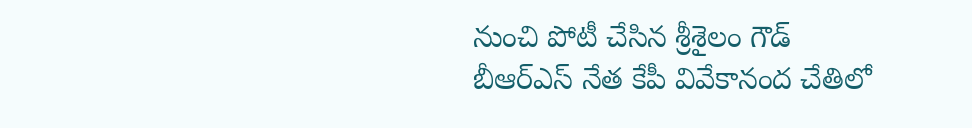నుంచి పోటీ చేసిన శ్రీశైలం గౌడ్ బీఆర్ఎస్ నేత కేపీ వివేకానంద చేతిలో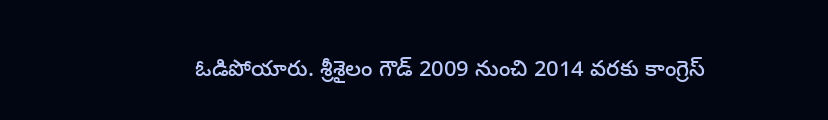ఓడిపోయారు. శ్రీశైలం గౌడ్ 2009 నుంచి 2014 వరకు కాంగ్రెస్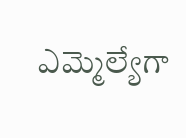ఎమ్మెల్యేగా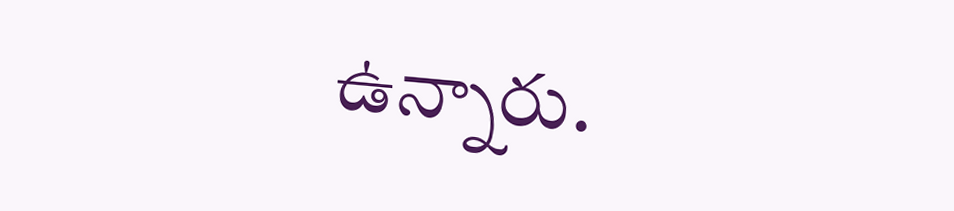ఉన్నారు.